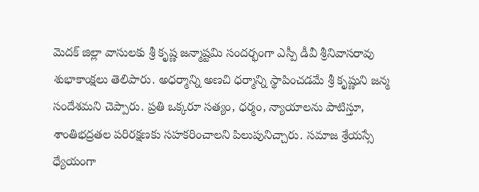మెదక్ జిల్లా వాసులకు శ్రీ కృష్ణ జన్మాష్టమి సందర్భంగా ఎస్పీ డీవీ శ్రీనివాసరావు శుభాకాంక్షలు తెలిపారు. అధర్మాన్ని అణచి ధర్మాన్ని స్థాపించడమే శ్రీ కృష్ణుని జన్మ సందేశమని చెప్పారు. ప్రతి ఒక్కరూ సత్యం, ధర్మం, న్యాయాలను పాటిస్తూ, శాంతిభద్రతల పరిరక్షణకు సహకరించాలని పిలుపునిచ్చారు. సమాజ శ్రేయస్సే ధ్యేయంగా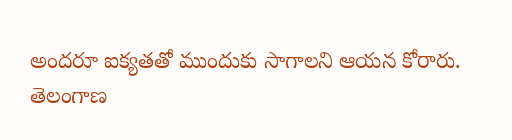అందరూ ఐక్యతతో ముందుకు సాగాలని ఆయన కోరారు.
తెలంగాణ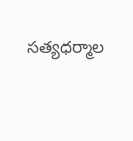సత్యధర్మాల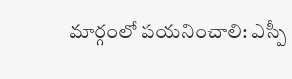మార్గంలో పయనించాలి: ఎస్పీ